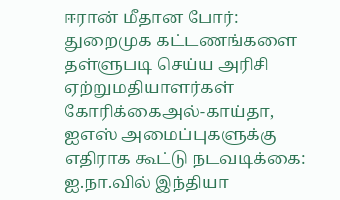ஈரான் மீதான போர்: துறைமுக கட்டணங்களை தள்ளுபடி செய்ய அரிசி ஏற்றுமதியாளர்கள் கோரிக்கைஅல்-காய்தா, ஐஎஸ் அமைப்புகளுக்கு எதிராக கூட்டு நடவடிக்கை: ஐ.நா.வில் இந்தியா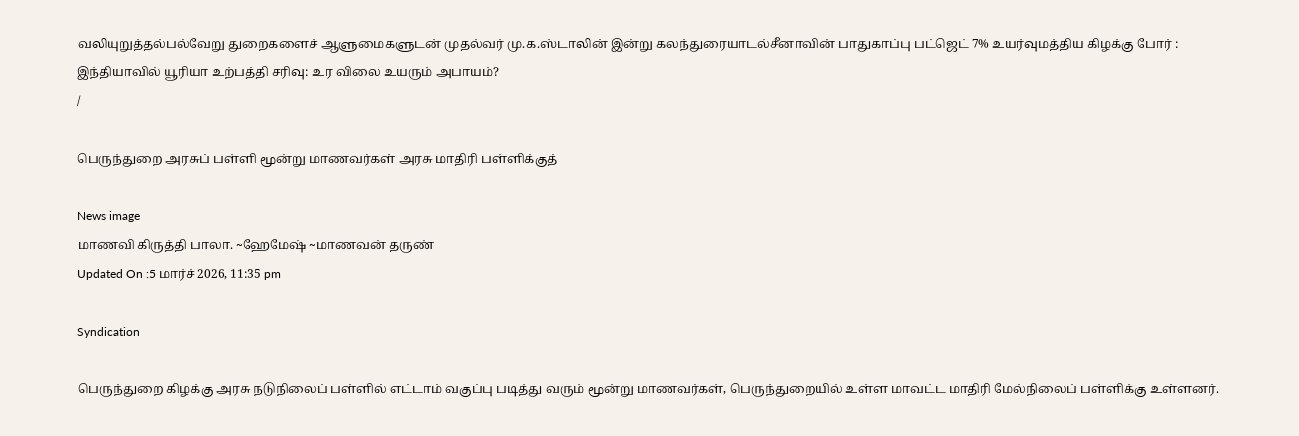வலியுறுத்தல்பல்வேறு துறைகளைச் ஆளுமைகளுடன் முதல்வர் மு.க.ஸ்டாலின் இன்று கலந்துரையாடல்சீனாவின் பாதுகாப்பு பட்ஜெட் 7% உயர்வுமத்திய கிழக்கு போர் : இந்தியாவில் யூரியா உற்பத்தி சரிவு: உர விலை உயரும் அபாயம்?
/

பெருந்துறை அரசுப் பள்ளி மூன்று மாணவர்கள் அரசு மாதிரி பள்ளிக்குத்

News image
மாணவி கிருத்தி பாலா. ~ஹேமேஷ் ~மாணவன் தருண்
Updated On :5 மார்ச் 2026, 11:35 pm

Syndication

பெருந்துறை கிழக்கு அரசு நடுநிலைப் பள்ளில் எட்டாம் வகுப்பு படித்து வரும் மூன்று மாணவர்கள், பெருந்துறையில் உள்ள மாவட்ட மாதிரி மேல்நிலைப் பள்ளிக்கு உள்ளனர்.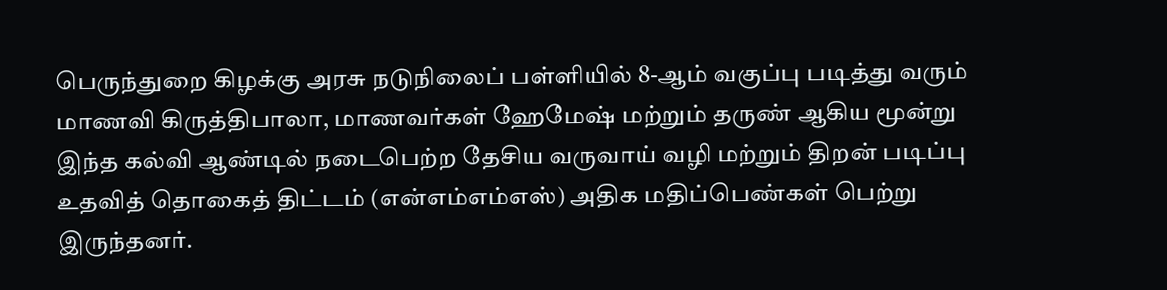பெருந்துறை கிழக்கு அரசு நடுநிலைப் பள்ளியில் 8-ஆம் வகுப்பு படித்து வரும் மாணவி கிருத்திபாலா, மாணவர்கள் ஹேமேஷ் மற்றும் தருண் ஆகிய மூன்று இந்த கல்வி ஆண்டில் நடைபெற்ற தேசிய வருவாய் வழி மற்றும் திறன் படிப்பு உதவித் தொகைத் திட்டம் (என்எம்எம்எஸ்) அதிக மதிப்பெண்கள் பெற்று இருந்தனர்.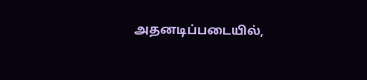அதனடிப்படையில்,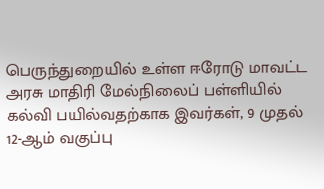பெருந்துறையில் உள்ள ஈரோடு மாவட்ட அரசு மாதிரி மேல்நிலைப் பள்ளியில் கல்வி பயில்வதற்காக இவர்கள், 9 முதல் 12-ஆம் வகுப்பு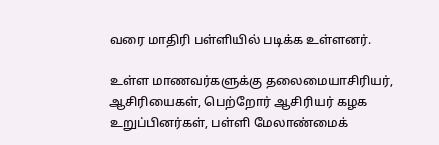வரை மாதிரி பள்ளியில் படிக்க உள்ளனர்.

உள்ள மாணவர்களுக்கு தலைமையாசிரியர், ஆசிரியைகள், பெற்றோர் ஆசிரியர் கழக உறுப்பினர்கள், பள்ளி மேலாண்மைக்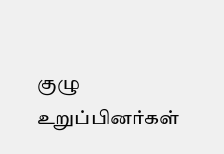குழு உறுப்பினர்கள்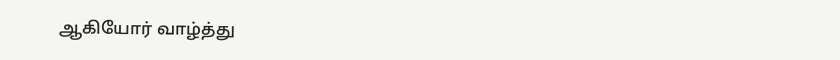ஆகியோர் வாழ்த்து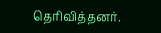தெரிவித்தனர்.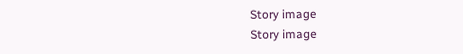Story image
Story image